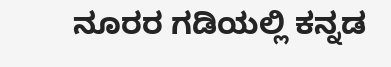ನೂರರ ಗಡಿಯಲ್ಲಿ ಕನ್ನಡ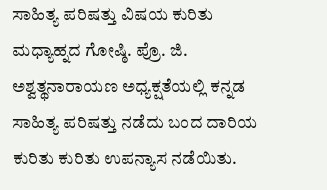ಸಾಹಿತ್ಯ ಪರಿಷತ್ತು ವಿಷಯ ಕುರಿತು ಮಧ್ಯಾಹ್ನದ ಗೋಷ್ಠಿ. ಪ್ರೊ. ಜಿ. ಅಶ್ವತ್ಥನಾರಾಯಣ ಅಧ್ಯಕ್ಷತೆಯಲ್ಲಿ ಕನ್ನಡ ಸಾಹಿತ್ಯ ಪರಿಷತ್ತು ನಡೆದು ಬಂದ ದಾರಿಯ ಕುರಿತು ಕುರಿತು ಉಪನ್ಯಾಸ ನಡೆಯಿತು.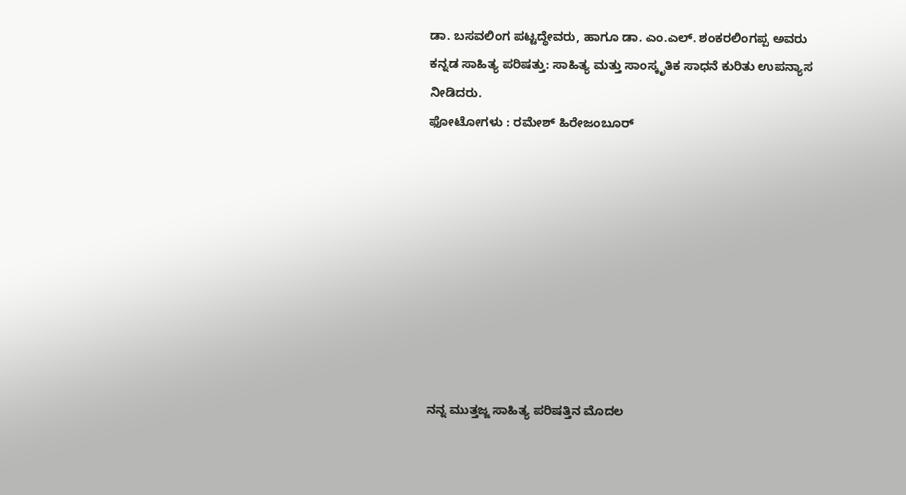ಡಾ. ಬಸವಲಿಂಗ ಪಟ್ಟದ್ಧೇವರು, ಹಾಗೂ ಡಾ. ಎಂ.ಎಲ್. ಶಂಕರಲಿಂಗಪ್ಪ ಅವರು ಕನ್ನಡ ಸಾಹಿತ್ಯ ಪರಿಷತ್ತು: ಸಾಹಿತ್ಯ ಮತ್ತು ಸಾಂಸ್ಕೃತಿಕ ಸಾಧನೆ ಕುರಿತು ಉಪನ್ಯಾಸ ನೀಡಿದರು.
ಫೋಟೋಗಳು : ರಮೇಶ್ ಹಿರೇಜಂಬೂರ್









ನನ್ನ ಮುತ್ತಜ್ಜ ಸಾಹಿತ್ಯ ಪರಿಷತ್ತಿನ ಮೊದಲ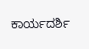ಕಾರ್ಯದರ್ಶಿ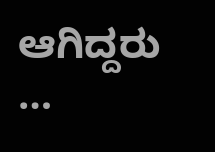ಆಗಿದ್ದರು …